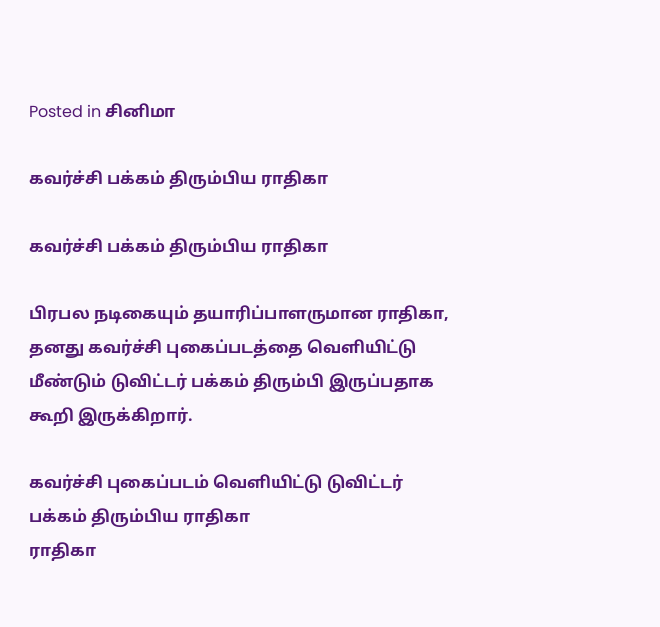Posted in சினிமா

கவர்ச்சி பக்கம் திரும்பிய ராதிகா

கவர்ச்சி பக்கம் திரும்பிய ராதிகா

பிரபல நடிகையும் தயாரிப்பாளருமான ராதிகா, தனது கவர்ச்சி புகைப்படத்தை வெளியிட்டு மீண்டும் டுவிட்டர் பக்கம் திரும்பி இருப்பதாக கூறி இருக்கிறார்.

கவர்ச்சி புகைப்படம் வெளியிட்டு டுவிட்டர் பக்கம் திரும்பிய ராதிகா
ராதிகா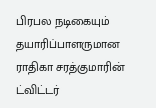பிரபல நடிகையும் தயாரிப்பாளருமான ராதிகா சரத்குமாரின் ட்விட்டர்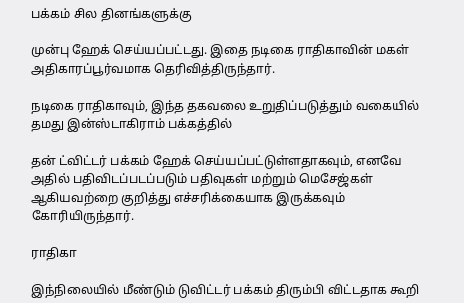பக்கம் சில தினங்களுக்கு

முன்பு ஹேக் செய்யப்பட்டது. இதை நடிகை ராதிகாவின் மகள் அதிகாரப்பூர்வமாக தெரிவித்திருந்தார்.

நடிகை ராதிகாவும், இந்த தகவலை உறுதிப்படுத்தும் வகையில் தமது இன்ஸ்டாகிராம் பக்கத்தில்

தன் ட்விட்டர் பக்கம் ஹேக் செய்யப்பட்டுள்ளதாகவும், எனவே அதில் பதிவிடப்படப்படும் பதிவுகள் மற்றும் மெசேஜ்கள் ஆகியவற்றை குறித்து எச்சரிக்கையாக இருக்கவும் கோரியிருந்தார்.

ராதிகா

இந்நிலையில் மீண்டும் டுவிட்டர் பக்கம் திரும்பி விட்டதாக கூறி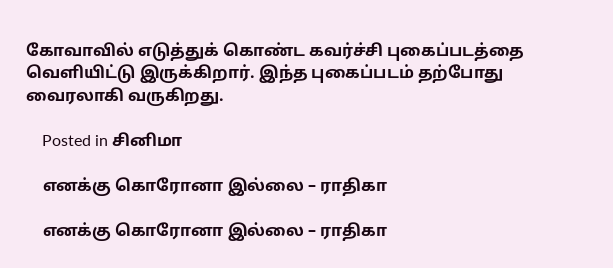கோவாவில் எடுத்துக் கொண்ட கவர்ச்சி புகைப்படத்தை வெளியிட்டு இருக்கிறார். இந்த புகைப்படம் தற்போது வைரலாகி வருகிறது.

    Posted in சினிமா

    எனக்கு கொரோனா இல்லை – ராதிகா

    எனக்கு கொரோனா இல்லை – ராதிகா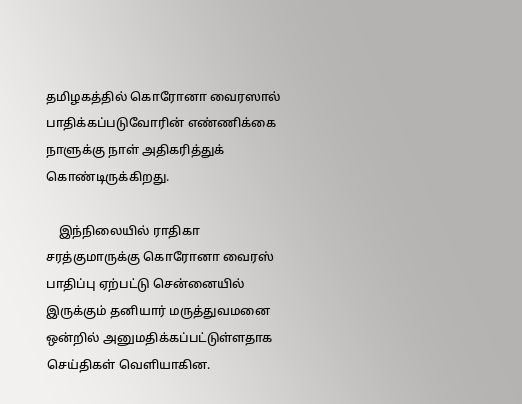தமிழகத்தில் கொரோனா வைரஸால் பாதிக்கப்படுவோரின் எண்ணிக்கை நாளுக்கு நாள் அதிகரித்துக் கொண்டிருக்கிறது.

    இந்நிலையில் ராதிகா சரத்குமாருக்கு கொரோனா வைரஸ் பாதிப்பு ஏற்பட்டு சென்னையில் இருக்கும் தனியார் மருத்துவமனை ஒன்றில் அனுமதிக்கப்பட்டுள்ளதாக செய்திகள் வெளியாகின.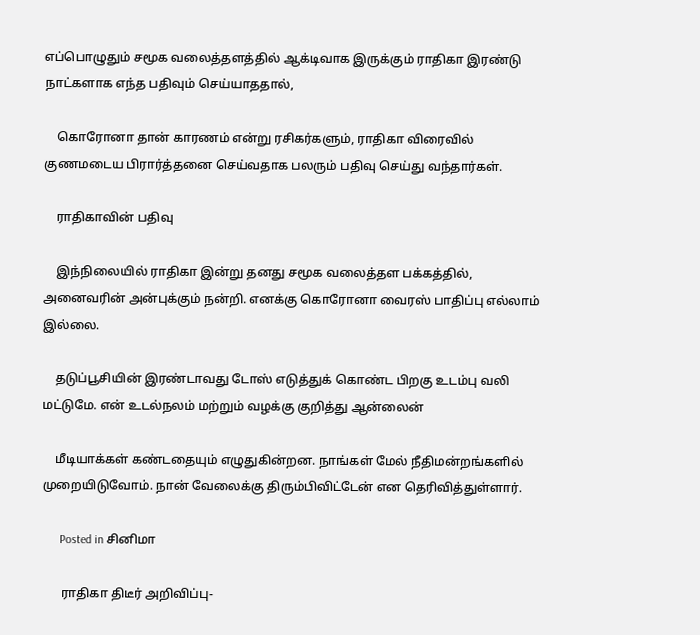எப்பொழுதும் சமூக வலைத்தளத்தில் ஆக்டிவாக இருக்கும் ராதிகா இரண்டு நாட்களாக எந்த பதிவும் செய்யாததால்,

    கொரோனா தான் காரணம் என்று ரசிகர்களும், ராதிகா விரைவில் குணமடைய பிரார்த்தனை செய்வதாக பலரும் பதிவு செய்து வந்தார்கள்.

    ராதிகாவின் பதிவு

    இந்நிலையில் ராதிகா இன்று தனது சமூக வலைத்தள பக்கத்தில், அனைவரின் அன்புக்கும் நன்றி. எனக்கு கொரோனா வைரஸ் பாதிப்பு எல்லாம் இல்லை.

    தடுப்பூசியின் இரண்டாவது டோஸ் எடுத்துக் கொண்ட பிறகு உடம்பு வலி மட்டுமே. என் உடல்நலம் மற்றும் வழக்கு குறித்து ஆன்லைன்

    மீடியாக்கள் கண்டதையும் எழுதுகின்றன. நாங்கள் மேல் நீதிமன்றங்களில் முறையிடுவோம். நான் வேலைக்கு திரும்பிவிட்டேன் என தெரிவித்துள்ளார்.

      Posted in சினிமா

      ராதிகா திடீர் அறிவிப்பு-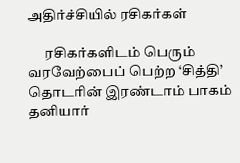அதிர்ச்சியில் ரசிகர்கள்

      ரசிகர்களிடம் பெரும் வரவேற்பைப் பெற்ற ‘சித்தி’ தொடரின் இரண்டாம் பாகம் தனியார்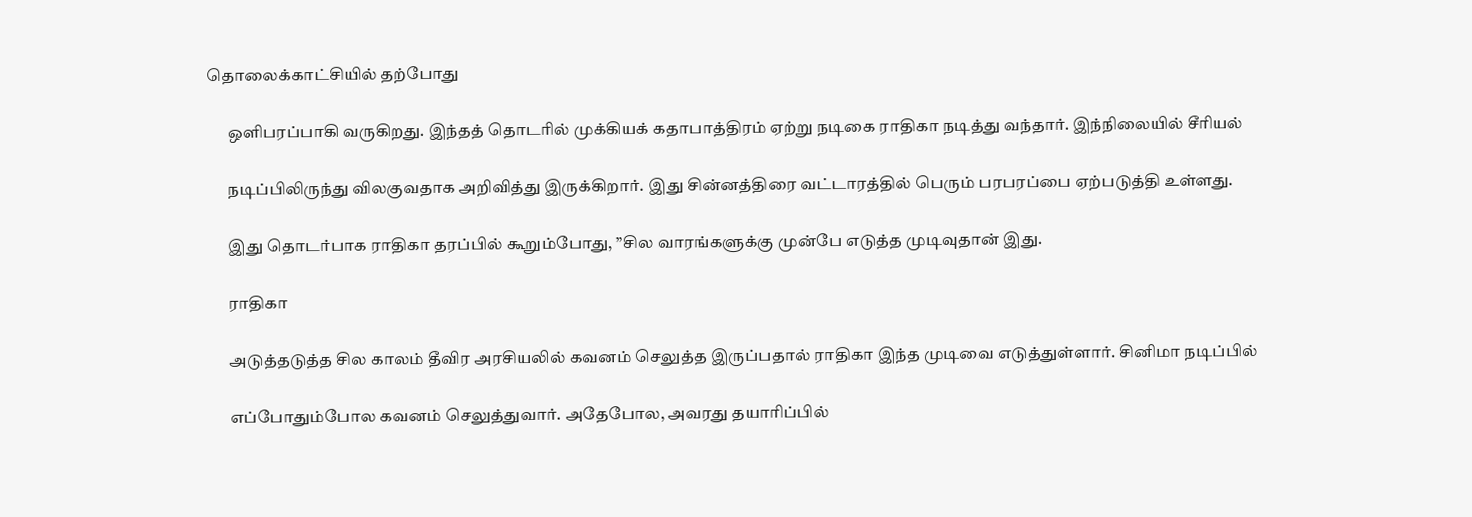தொலைக்காட்சியில் தற்போது

      ஒளிபரப்பாகி வருகிறது. இந்தத் தொடரில் முக்கியக் கதாபாத்திரம் ஏற்று நடிகை ராதிகா நடித்து வந்தார். இந்நிலையில் சீரியல்

      நடிப்பிலிருந்து விலகுவதாக அறிவித்து இருக்கிறார். இது சின்னத்திரை வட்டாரத்தில் பெரும் பரபரப்பை ஏற்படுத்தி உள்ளது.

      இது தொடர்பாக ராதிகா தரப்பில் கூறும்போது, ”சில வாரங்களுக்கு முன்பே எடுத்த முடிவுதான் இது.

      ராதிகா

      அடுத்தடுத்த சில காலம் தீவிர அரசியலில் கவனம் செலுத்த இருப்பதால் ராதிகா இந்த முடிவை எடுத்துள்ளார். சினிமா நடிப்பில்

      எப்போதும்போல கவனம் செலுத்துவார். அதேபோல, அவரது தயாரிப்பில்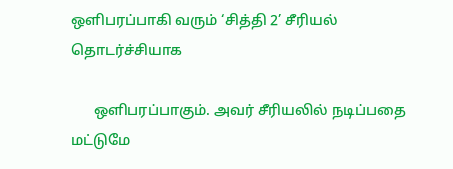ஒளிபரப்பாகி வரும் ‘சித்தி 2’ சீரியல் தொடர்ச்சியாக

      ஒளிபரப்பாகும். அவர் சீரியலில் நடிப்பதை மட்டுமே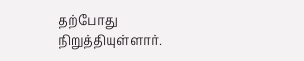தற்போது நிறுத்தியுள்ளார்.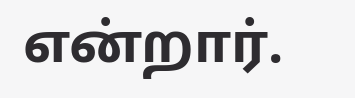என்றார்.